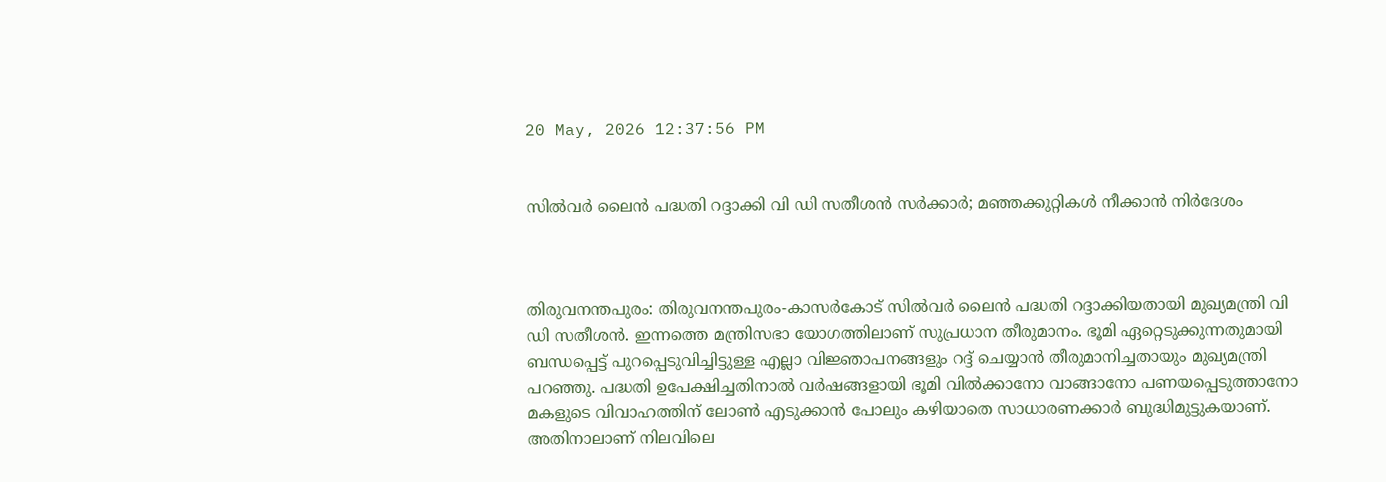20 May, 2026 12:37:56 PM


സിൽവർ ലൈൻ പദ്ധതി റദ്ദാക്കി വി ഡി സതീശൻ സർക്കാർ; മഞ്ഞക്കുറ്റികൾ നീക്കാൻ നിര്‍ദേശം



തിരുവനന്തപുരം: തിരുവനന്തപുരം-കാസര്‍കോട് സില്‍വര്‍ ലൈന്‍ പദ്ധതി റദ്ദാക്കിയതായി മുഖ്യമന്ത്രി വി ഡി സതീശന്‍. ഇന്നത്തെ മന്ത്രിസഭാ യോഗത്തിലാണ് സുപ്രധാന തീരുമാനം. ഭൂമി ഏറ്റെടുക്കുന്നതുമായി ബന്ധപ്പെട്ട് പുറപ്പെടുവിച്ചിട്ടുള്ള എല്ലാ വിജ്ഞാപനങ്ങളും റദ്ദ് ചെയ്യാന്‍ തീരുമാനിച്ചതായും മുഖ്യമന്ത്രി പറഞ്ഞു. പദ്ധതി ഉപേക്ഷിച്ചതിനാല്‍ വര്‍ഷങ്ങളായി ഭൂമി വില്‍ക്കാനോ വാങ്ങാനോ പണയപ്പെടുത്താനോ മകളുടെ വിവാഹത്തിന് ലോണ്‍ എടുക്കാന്‍ പോലും കഴിയാതെ സാധാരണക്കാര്‍ ബുദ്ധിമുട്ടുകയാണ്. അതിനാലാണ് നിലവിലെ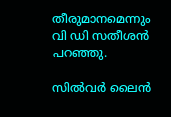തീരുമാനമെന്നും വി ഡി സതീശന്‍ പറഞ്ഞു.

സില്‍വര്‍ ലൈന്‍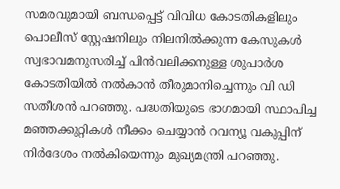സമരവുമായി ബന്ധപ്പെട്ട് വിവിധ കോടതികളിലും പൊലീസ് സ്റ്റേഷനിലും നിലനില്‍ക്കുന്ന കേസുകള്‍ സ്വഭാവമനുസരിച്ച് പിന്‍വലിക്കനുള്ള ശുപാര്‍ശ കോടതിയില്‍ നല്‍കാന്‍ തീരുമാനിച്ചെന്നും വി ഡി സതീശന്‍ പറഞ്ഞു. പദ്ധതിയുടെ ഭാഗമായി സ്ഥാപിച്ച മഞ്ഞക്കുറ്റികള്‍ നീക്കം ചെയ്യാന്‍ റവന്യൂ വകുപ്പിന് നിര്‍ദേശം നല്‍കിയെന്നും മുഖ്യമന്ത്രി പറഞ്ഞു.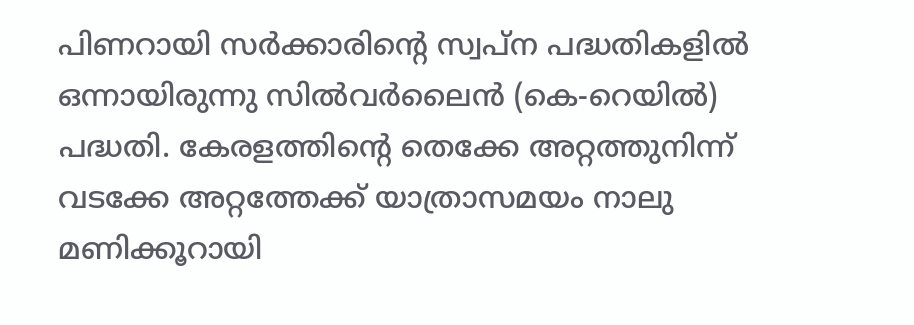പിണറായി സർക്കാരിൻ്റെ സ്വപ്ന പദ്ധതികളിൽ ഒന്നായിരുന്നു സിൽവർലൈൻ (കെ-റെയിൽ) പദ്ധതി. കേരളത്തിൻ്റെ തെക്കേ അറ്റത്തുനിന്ന് വടക്കേ അറ്റത്തേക്ക് യാത്രാസമയം നാലു മണിക്കൂറായി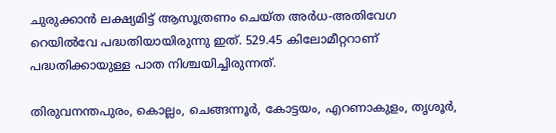ചുരുക്കാൻ ലക്ഷ്യമിട്ട് ആസൂത്രണം ചെയ്ത അർധ-അതിവേഗ റെയിൽവേ പദ്ധതിയായിരുന്നു ഇത്. 529.45 കിലോമീറ്ററാണ് പദ്ധതിക്കായുള്ള പാത നിശ്ചയിച്ചിരുന്നത്.

തിരുവനന്തപുരം, കൊല്ലം, ചെങ്ങന്നൂർ, കോട്ടയം, എറണാകുളം, തൃശൂർ,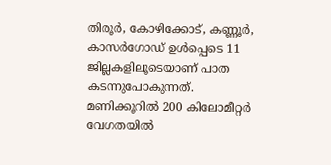തിരൂർ, കോഴിക്കോട്, കണ്ണൂർ, കാസർഗോഡ് ഉൾപ്പെടെ 11 ജില്ലകളിലൂടെയാണ് പാത കടന്നുപോകുന്നത്. മണിക്കൂറിൽ 200 കിലോമീറ്റർ വേഗതയിൽ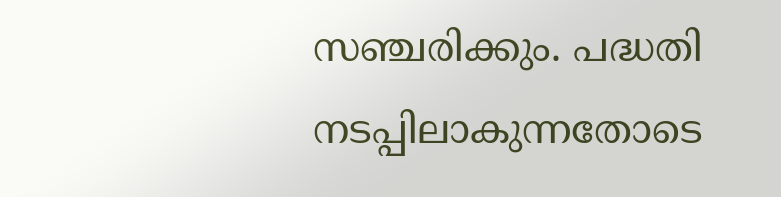സഞ്ചരിക്കും. പദ്ധതി നടപ്പിലാകുന്നതോടെ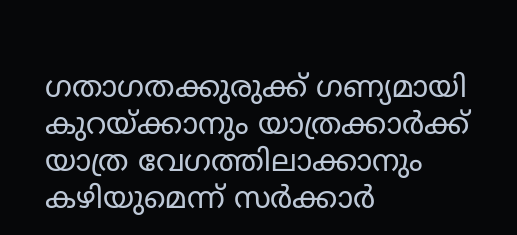ഗതാഗതക്കുരുക്ക് ഗണ്യമായി കുറയ്ക്കാനും യാത്രക്കാർക്ക് യാത്ര വേഗത്തിലാക്കാനും കഴിയുമെന്ന് സർക്കാർ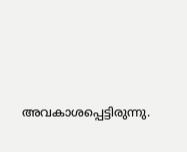അവകാശപ്പെട്ടിരുന്നു.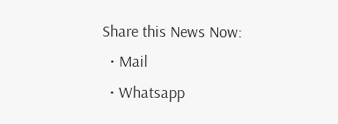Share this News Now:
  • Mail
  • Whatsapp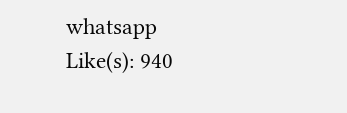whatsapp
Like(s): 940